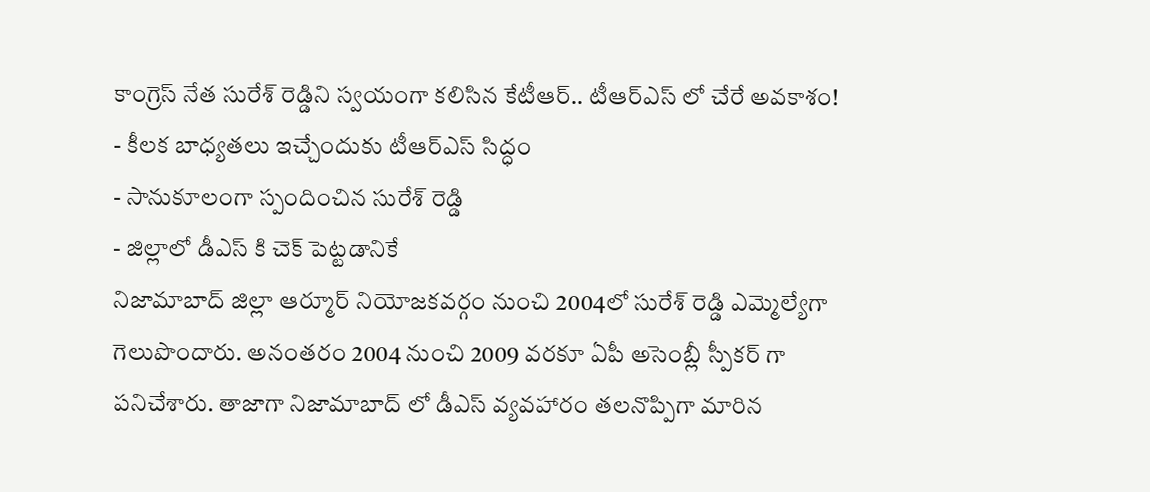కాంగ్రెస్ నేత సురేశ్ రెడ్డిని స్వయంగా కలిసిన కేటీఆర్.. టీఆర్ఎస్ లో చేరే అవకాశం!
- కీలక బాధ్యతలు ఇచ్చేందుకు టీఆర్ఎస్ సిద్ధం
- సానుకూలంగా స్పందించిన సురేశ్ రెడ్డి
- జిల్లాలో డీఎస్ కి చెక్ పెట్టడానికే
నిజామాబాద్ జిల్లా ఆర్మూర్ నియోజకవర్గం నుంచి 2004లో సురేశ్ రెడ్డి ఎమ్మెల్యేగా గెలుపొందారు. అనంతరం 2004 నుంచి 2009 వరకూ ఏపీ అసెంబ్లీ స్పీకర్ గా పనిచేశారు. తాజాగా నిజామాబాద్ లో డీఎస్ వ్యవహారం తలనొప్పిగా మారిన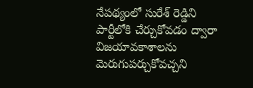నేపథ్యంలో సురేశ్ రెడ్డిని పార్టీలోకి చేర్చుకోవడం ద్వారా విజయావకాశాలను మెరుగుపర్చుకోవచ్చని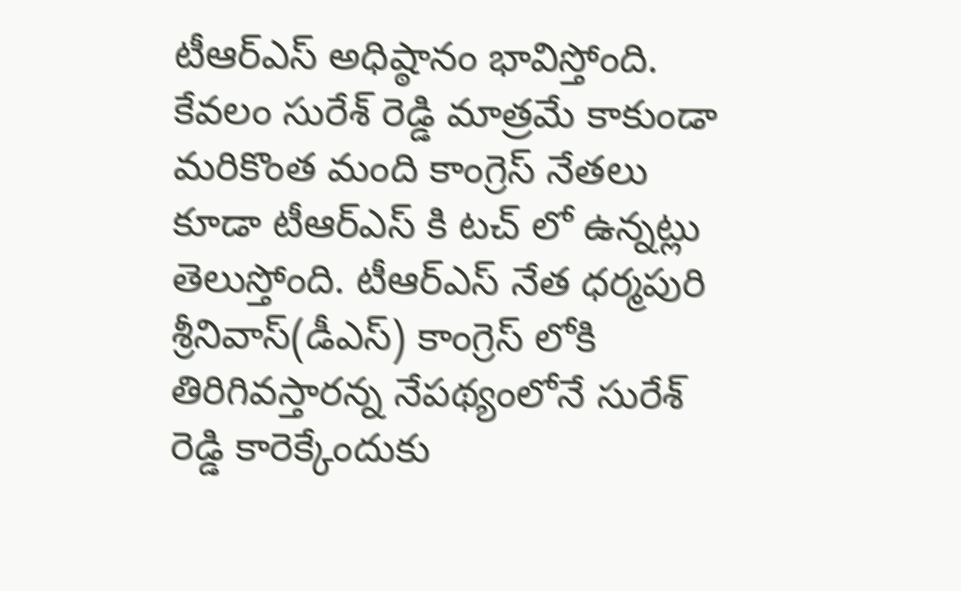టీఆర్ఎస్ అధిష్ఠానం భావిస్తోంది. కేవలం సురేశ్ రెడ్డి మాత్రమే కాకుండా మరికొంత మంది కాంగ్రెస్ నేతలు కూడా టీఆర్ఎస్ కి టచ్ లో ఉన్నట్లు తెలుస్తోంది. టీఆర్ఎస్ నేత ధర్మపురి శ్రీనివాస్(డీఎస్) కాంగ్రెస్ లోకి తిరిగివస్తారన్న నేపథ్యంలోనే సురేశ్ రెడ్డి కారెక్కేందుకు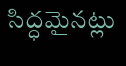సిద్ధమైనట్లు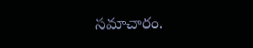సమాచారం.